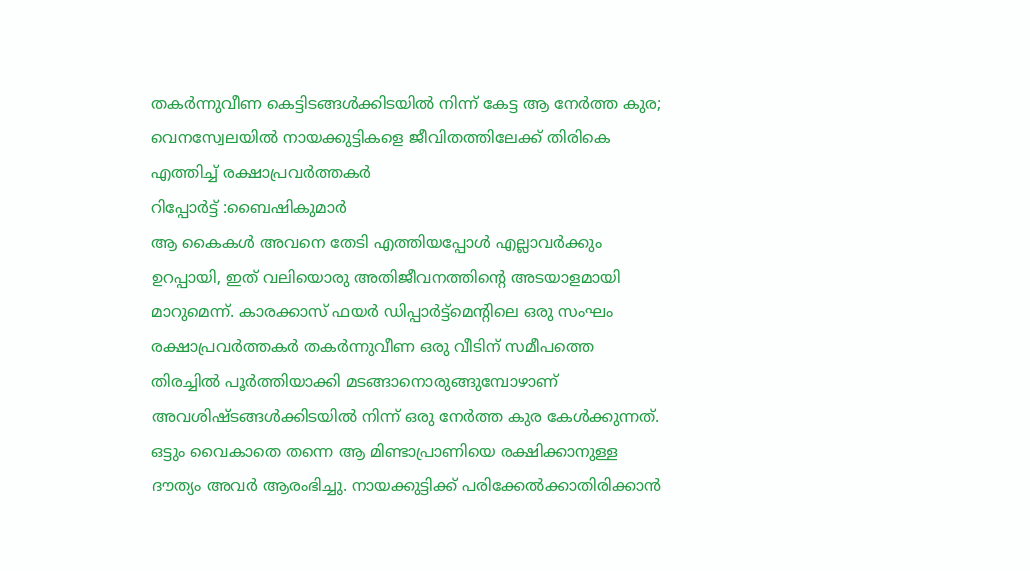തകർന്നുവീണ കെട്ടിടങ്ങൾക്കിടയിൽ നിന്ന് കേട്ട ആ നേർത്ത കുര; വെനസ്വേലയിൽ നായക്കുട്ടികളെ ജീവിതത്തിലേക്ക് തിരികെ എത്തിച്ച് രക്ഷാപ്രവർത്തകർ
റിപ്പോർട്ട് :ബൈഷികുമാർ
ആ കൈകൾ അവനെ തേടി എത്തിയപ്പോൾ എല്ലാവർക്കും ഉറപ്പായി, ഇത് വലിയൊരു അതിജീവനത്തിന്റെ അടയാളമായി മാറുമെന്ന്. കാരക്കാസ് ഫയർ ഡിപ്പാർട്ട്മെന്റിലെ ഒരു സംഘം രക്ഷാപ്രവർത്തകർ തകർന്നുവീണ ഒരു വീടിന് സമീപത്തെ തിരച്ചിൽ പൂർത്തിയാക്കി മടങ്ങാനൊരുങ്ങുമ്പോഴാണ് അവശിഷ്ടങ്ങൾക്കിടയിൽ നിന്ന് ഒരു നേർത്ത കുര കേൾക്കുന്നത്. ഒട്ടും വൈകാതെ തന്നെ ആ മിണ്ടാപ്രാണിയെ രക്ഷിക്കാനുള്ള ദൗത്യം അവർ ആരംഭിച്ചു. നായക്കുട്ടിക്ക് പരിക്കേൽക്കാതിരിക്കാൻ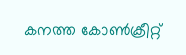കനത്ത കോൺക്രീറ്റ്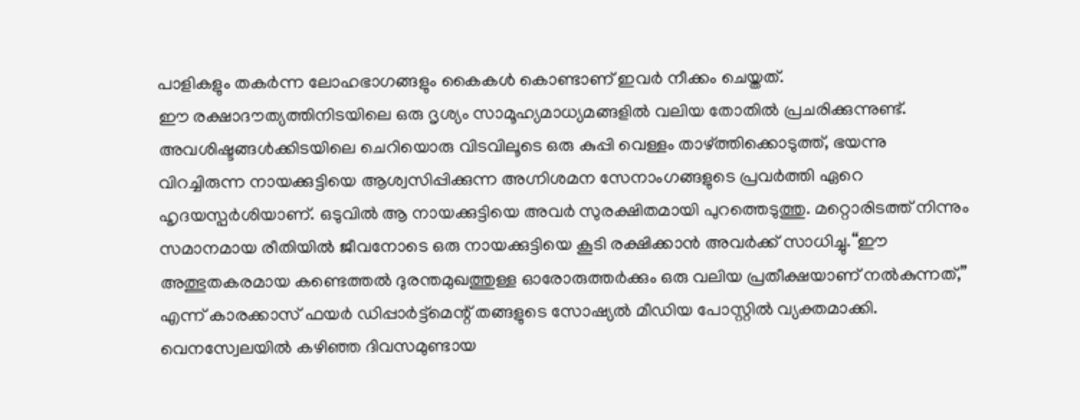പാളികളും തകർന്ന ലോഹഭാഗങ്ങളും കൈകൾ കൊണ്ടാണ് ഇവർ നീക്കം ചെയ്തത്.
ഈ രക്ഷാദൗത്യത്തിനിടയിലെ ഒരു ദൃശ്യം സാമൂഹ്യമാധ്യമങ്ങളിൽ വലിയ തോതിൽ പ്രചരിക്കുന്നുണ്ട്. അവശിഷ്ടങ്ങൾക്കിടയിലെ ചെറിയൊരു വിടവിലൂടെ ഒരു കുപ്പി വെള്ളം താഴ്ത്തിക്കൊടുത്ത്, ഭയന്നു വിറച്ചിരുന്ന നായക്കുട്ടിയെ ആശ്വസിപ്പിക്കുന്ന അഗ്നിശമന സേനാംഗങ്ങളുടെ പ്രവർത്തി ഏറെ ഹൃദയസ്പർശിയാണ്. ഒടുവിൽ ആ നായക്കുട്ടിയെ അവർ സുരക്ഷിതമായി പുറത്തെടുത്തു. മറ്റൊരിടത്ത് നിന്നും സമാനമായ രീതിയിൽ ജീവനോടെ ഒരു നായക്കുട്ടിയെ കൂടി രക്ഷിക്കാൻ അവർക്ക് സാധിച്ചു.“ഈ അത്ഭുതകരമായ കണ്ടെത്തൽ ദുരന്തമുഖത്തുള്ള ഓരോരുത്തർക്കും ഒരു വലിയ പ്രതീക്ഷയാണ് നൽകുന്നത്,” എന്ന് കാരക്കാസ് ഫയർ ഡിപ്പാർട്ട്മെന്റ് തങ്ങളുടെ സോഷ്യൽ മീഡിയ പോസ്റ്റിൽ വ്യക്തമാക്കി.
വെനസ്വേലയിൽ കഴിഞ്ഞ ദിവസമുണ്ടായ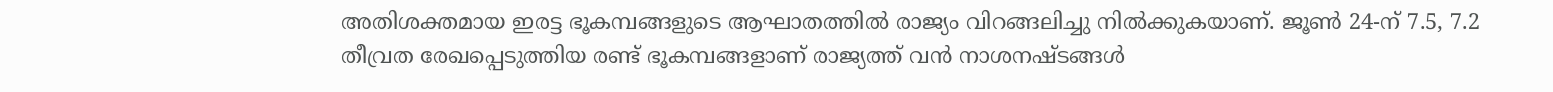അതിശക്തമായ ഇരട്ട ഭൂകമ്പങ്ങളുടെ ആഘാതത്തിൽ രാജ്യം വിറങ്ങലിച്ചു നിൽക്കുകയാണ്. ജൂൺ 24-ന് 7.5, 7.2 തീവ്രത രേഖപ്പെടുത്തിയ രണ്ട് ഭൂകമ്പങ്ങളാണ് രാജ്യത്ത് വൻ നാശനഷ്ടങ്ങൾ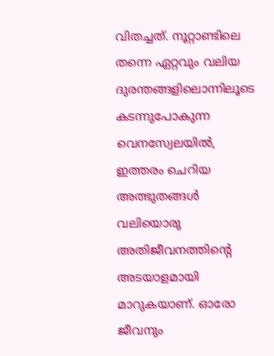വിതച്ചത്. നൂറ്റാണ്ടിലെ തന്നെ ഏറ്റവും വലിയ ദുരന്തങ്ങളിലൊന്നിലൂടെ കടന്നുപോകുന്ന വെനസ്വേലയിൽ, ഇത്തരം ചെറിയ അത്ഭുതങ്ങൾ വലിയൊരു അതിജീവനത്തിന്റെ അടയാളമായി മാറുകയാണ്. ഓരോ ജീവനും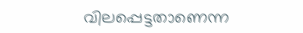വിലപ്പെട്ടതാണെന്ന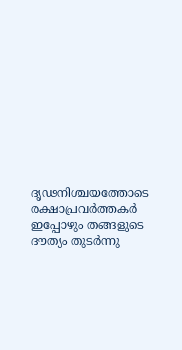ദൃഢനിശ്ചയത്തോടെ രക്ഷാപ്രവർത്തകർ ഇപ്പോഴും തങ്ങളുടെ ദൗത്യം തുടർന്നു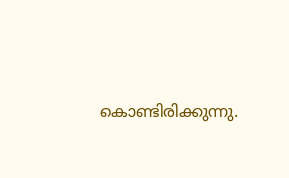കൊണ്ടിരിക്കുന്നു.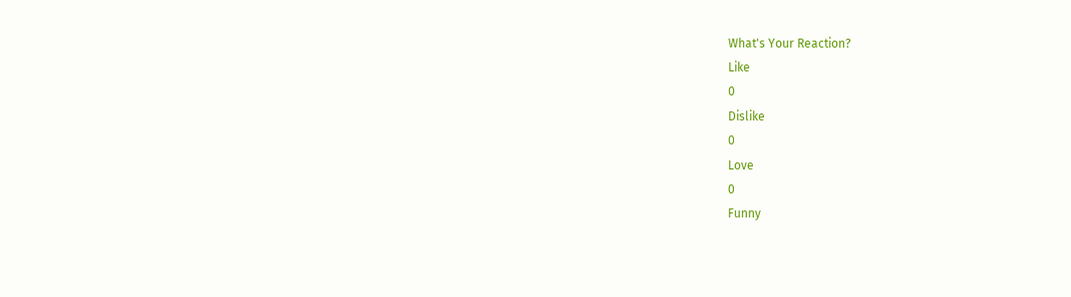What's Your Reaction?
Like
0
Dislike
0
Love
0
Funny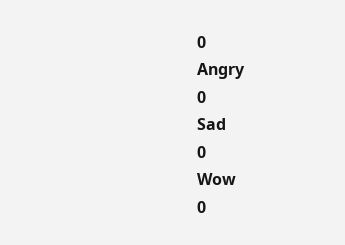0
Angry
0
Sad
0
Wow
0